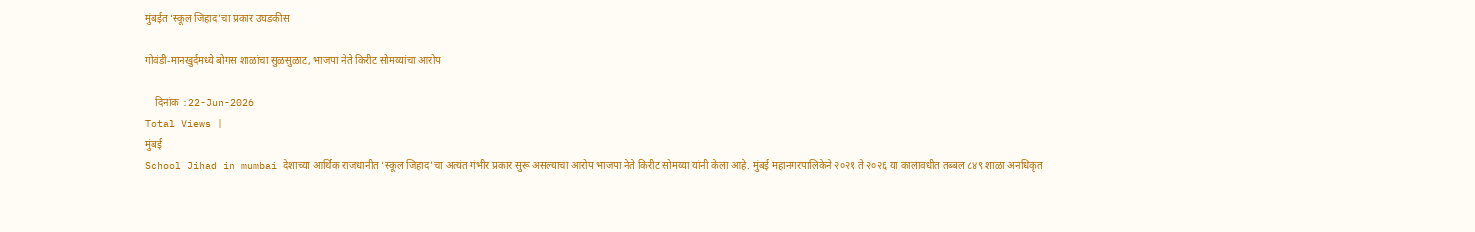मुंबईत ‘स्कूल जिहाद’चा प्रकार उघडकीस

गोवंडी-मानखुर्दमध्ये बोगस शाळांचा सुळसुळाट, भाजपा नेते किरीट सोमय्यांचा आरोप

    दिनांक :22-Jun-2026
Total Views |
मुंबई
School Jihad in mumbai देशाच्या आर्थिक राजधानीत ‘स्कूल जिहाद’चा अत्यंत गंभीर प्रकार सुरू असल्याचा आरोप भाजपा नेते किरीट सोमय्या यांनी केला आहे. मुंबई महानगरपालिकेने २०२१ ते २०२६ या कालावधीत तब्बल ८४९ शाळा अनधिकृत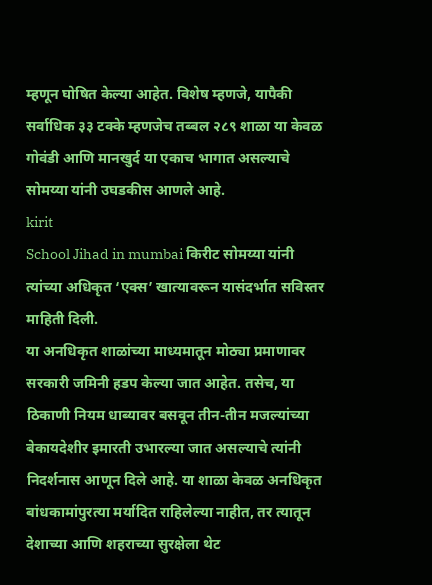म्हणून घोषित केल्या आहेत. विशेष म्हणजे, यापैकी सर्वाधिक ३३ टक्के म्हणजेच तब्बल २८९ शाळा या केवळ गोवंडी आणि मानखुर्द या एकाच भागात असल्याचे सोमय्या यांनी उघडकीस आणले आहे.
kirit
School Jihad in mumbai किरीट सोमय्या यांनी त्यांच्या अधिकृत ‘एक्स’ खात्यावरून यासंदर्भात सविस्तर माहिती दिली.
या अनधिकृत शाळांच्या माध्यमातून मोठ्या प्रमाणावर सरकारी जमिनी हडप केल्या जात आहेत. तसेच, या ठिकाणी नियम धाब्यावर बसवून तीन-तीन मजल्यांच्या बेकायदेशीर इमारती उभारल्या जात असल्याचे त्यांनी निदर्शनास आणून दिले आहे. या शाळा केवळ अनधिकृत बांधकामांपुरत्या मर्यादित राहिलेल्या नाहीत, तर त्यातून देशाच्या आणि शहराच्या सुरक्षेला थेट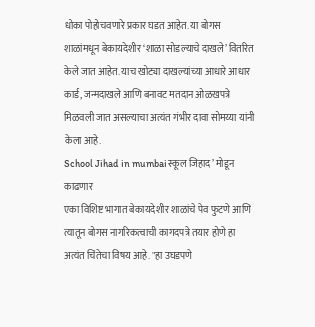धोका पोहोचवणारे प्रकार घडत आहेत. या बोगस शाळांमधून बेकायदेशीर ‘शाळा सोडल्याचे दाखले’ वितरित केले जात आहेत. याच खोट्या दाखल्यांच्या आधारे आधार कार्ड, जन्मदाखले आणि बनावट मतदान ओळखपत्रे मिळवली जात असल्याचा अत्यंत गंभीर दावा सोमय्या यांनी केला आहे.
School Jihad in mumbaiस्कूल जिहाद’ मोडून काढणार
एका विशिष्ट भागात बेकायदेशीर शाळांचे पेव फुटणे आणि त्यातून बोगस नागरिकत्वाची कागदपत्रे तयार होणे हा अत्यंत चिंतेचा विषय आहे. "हा उघडपणे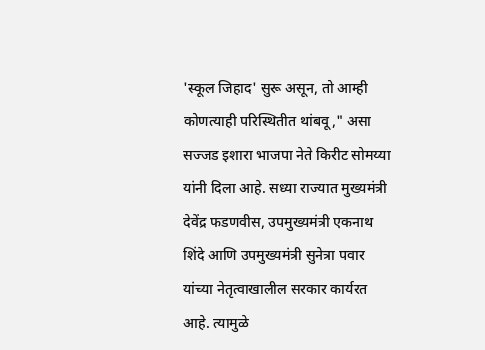'स्कूल जिहाद' सुरू असून, तो आम्ही कोणत्याही परिस्थितीत थांबवू," असा सज्जड इशारा भाजपा नेते किरीट सोमय्या यांनी दिला आहे. सध्या राज्यात मुख्यमंत्री देवेंद्र फडणवीस, उपमुख्यमंत्री एकनाथ शिंदे आणि उपमुख्यमंत्री सुनेत्रा पवार यांच्या नेतृत्वाखालील सरकार कार्यरत आहे. त्यामुळे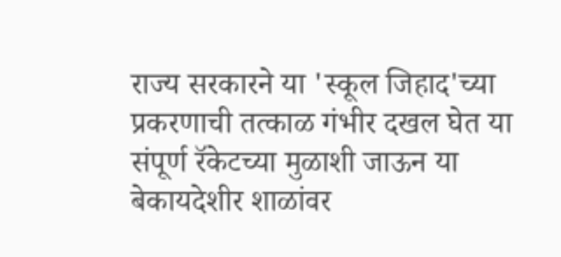राज्य सरकारने या 'स्कूल जिहाद'च्या प्रकरणाची तत्काळ गंभीर दखल घेत या संपूर्ण रॅकेटच्या मुळाशी जाऊन या बेकायदेशीर शाळांवर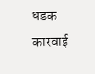धडक कारवाई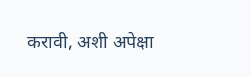करावी, अशी अपेक्षा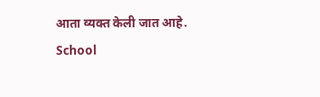आता व्यक्त केली जात आहे.
School